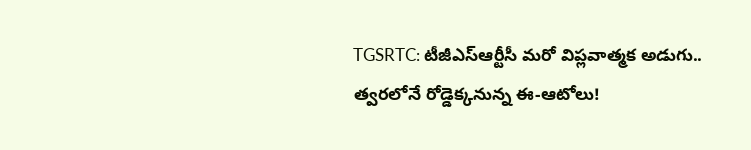TGSRTC: టీజీఎస్ఆర్టీసీ మరో విప్లవాత్మక అడుగు.. త్వరలోనే రోడ్డెక్కనున్న ఈ-ఆటోలు!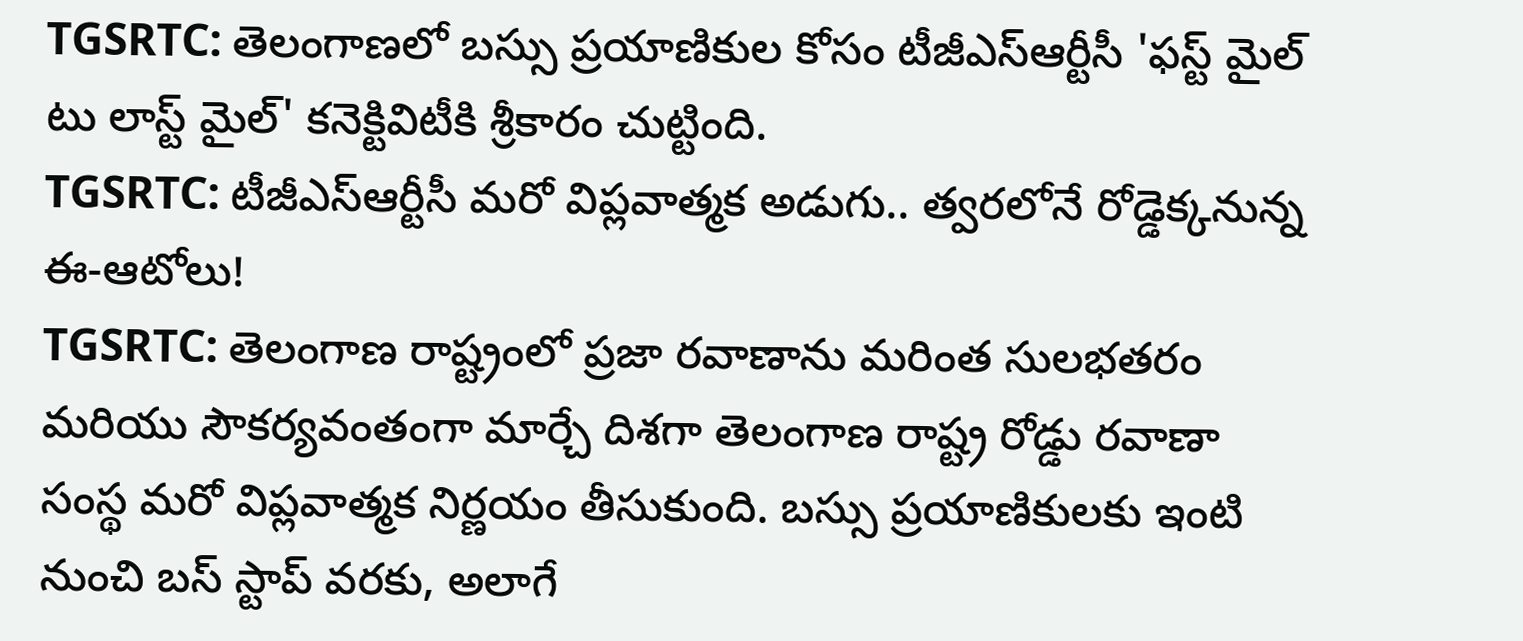TGSRTC: తెలంగాణలో బస్సు ప్రయాణికుల కోసం టీజీఎస్ఆర్టీసీ 'ఫస్ట్ మైల్ టు లాస్ట్ మైల్' కనెక్టివిటీకి శ్రీకారం చుట్టింది.
TGSRTC: టీజీఎస్ఆర్టీసీ మరో విప్లవాత్మక అడుగు.. త్వరలోనే రోడ్డెక్కనున్న ఈ-ఆటోలు!
TGSRTC: తెలంగాణ రాష్ట్రంలో ప్రజా రవాణాను మరింత సులభతరం మరియు సౌకర్యవంతంగా మార్చే దిశగా తెలంగాణ రాష్ట్ర రోడ్డు రవాణా సంస్థ మరో విప్లవాత్మక నిర్ణయం తీసుకుంది. బస్సు ప్రయాణికులకు ఇంటి నుంచి బస్ స్టాప్ వరకు, అలాగే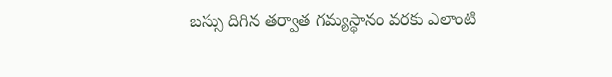బస్సు దిగిన తర్వాత గమ్యస్థానం వరకు ఎలాంటి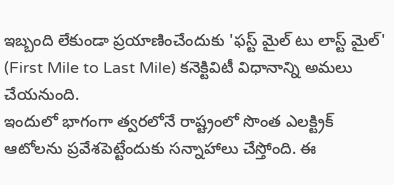ఇబ్బంది లేకుండా ప్రయాణించేందుకు 'ఫస్ట్ మైల్ టు లాస్ట్ మైల్' (First Mile to Last Mile) కనెక్టివిటీ విధానాన్ని అమలు చేయనుంది.
ఇందులో భాగంగా త్వరలోనే రాష్ట్రంలో సొంత ఎలక్ట్రిక్ ఆటోలను ప్రవేశపెట్టేందుకు సన్నాహాలు చేస్తోంది. ఈ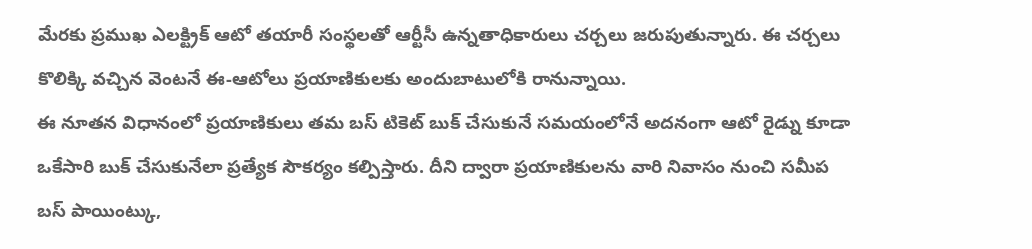మేరకు ప్రముఖ ఎలక్ట్రిక్ ఆటో తయారీ సంస్థలతో ఆర్టీసీ ఉన్నతాధికారులు చర్చలు జరుపుతున్నారు. ఈ చర్చలు కొలిక్కి వచ్చిన వెంటనే ఈ-ఆటోలు ప్రయాణికులకు అందుబాటులోకి రానున్నాయి.
ఈ నూతన విధానంలో ప్రయాణికులు తమ బస్ టికెట్ బుక్ చేసుకునే సమయంలోనే అదనంగా ఆటో రైడ్ను కూడా ఒకేసారి బుక్ చేసుకునేలా ప్రత్యేక సౌకర్యం కల్పిస్తారు. దీని ద్వారా ప్రయాణికులను వారి నివాసం నుంచి సమీప బస్ పాయింట్కు,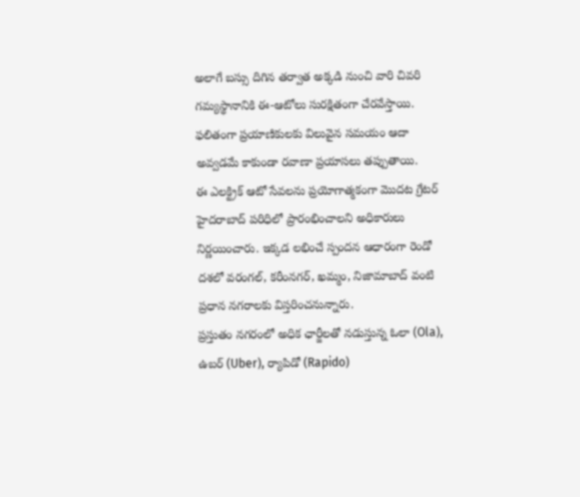అలాగే బస్సు దిగిన తర్వాత అక్కడి నుంచి వారి చివరి గమ్యస్థానానికి ఈ-ఆటోలు సురక్షితంగా చేరవేస్తాయి. ఫలితంగా ప్రయాణికులకు విలువైన సమయం ఆదా అవ్వడమే కాకుండా రవాణా ప్రయాసలు తప్పుతాయి.
ఈ ఎలక్ట్రిక్ ఆటో సేవలను ప్రయోగాత్మకంగా మొదట గ్రేటర్ హైదరాబాద్ పరిధిలో ప్రారంభించాలని అధికారులు నిర్ణయించారు. ఇక్కడ లభించే స్పందన ఆధారంగా రెండో దశలో వరంగల్, కరీంనగర్, ఖమ్మం, నిజామాబాద్ వంటి ప్రధాన నగరాలకు విస్తరించనున్నారు.
ప్రస్తుతం నగరంలో అధిక ఛార్జీలతో నడుస్తున్న ఓలా (Ola), ఉబర్ (Uber), ర్యాపిడో (Rapido)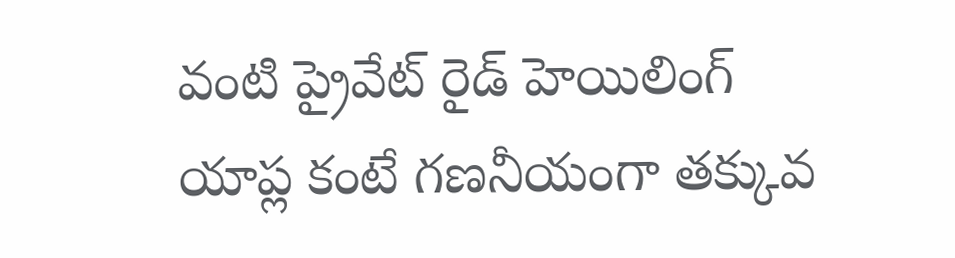వంటి ప్రైవేట్ రైడ్ హెయిలింగ్ యాప్ల కంటే గణనీయంగా తక్కువ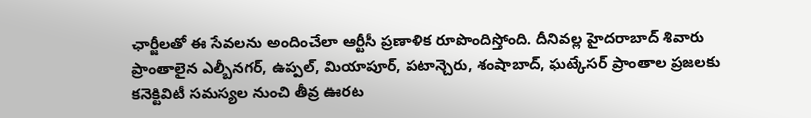ఛార్జీలతో ఈ సేవలను అందించేలా ఆర్టీసీ ప్రణాళిక రూపొందిస్తోంది. దీనివల్ల హైదరాబాద్ శివారు ప్రాంతాలైన ఎల్బీనగర్, ఉప్పల్, మియాపూర్, పటాన్చెరు, శంషాబాద్, ఘట్కేసర్ ప్రాంతాల ప్రజలకు కనెక్టివిటీ సమస్యల నుంచి తీవ్ర ఊరట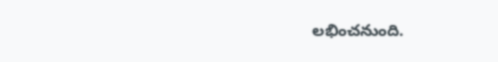లభించనుంది.